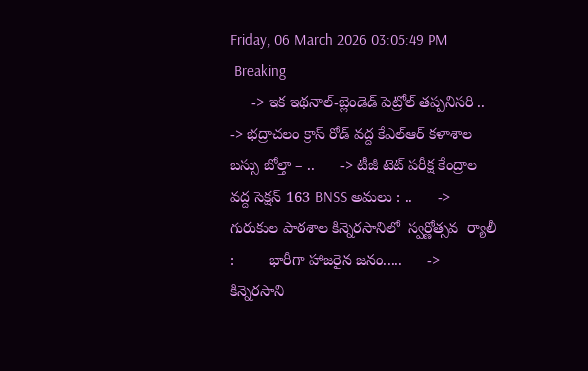Friday, 06 March 2026 03:05:49 PM
 Breaking
     -> ఇక ఇథనాల్-బ్లెండెడ్ పెట్రోల్ తప్పనిసరి ..      -> భద్రాచలం క్రాస్ రోడ్ వద్ద కేఎల్ఆర్ కళాశాల బస్సు బోల్తా – ..      -> టీజీ టెట్ పరీక్ష కేంద్రాల వద్ద సెక్షన్ 163 BNSS అమలు : ..      -> గురుకుల పాఠశాల కిన్నెరసానిలో  స్వర్ణోత్సవ  ర్యాలీ :        భారీగా హాజరైన జనం.....      -> కిన్నెరసాని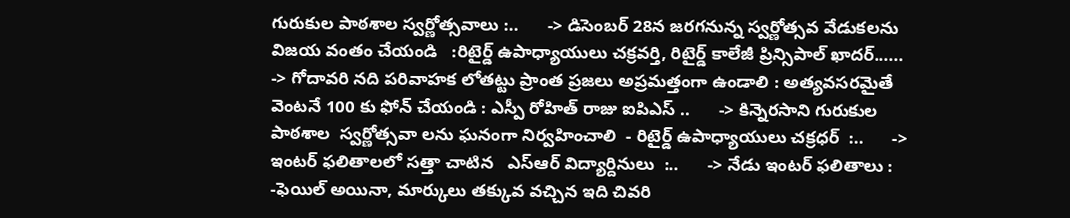గురుకుల పాఠశాల స్వర్ణోత్సవాలు :..      -> డిసెంబర్ 28న జరగనున్న స్వర్ణోత్సవ వేడుకలను విజయ వంతం చేయండి   :రిటైర్డ్ ఉపాధ్యాయులు చక్రవర్తి, రిటైర్డ్ కాలేజీ ప్రిన్సిపాల్ ఖాదర్......      -> గోదావరి నది పరివాహక లోతట్టు ప్రాంత ప్రజలు అప్రమత్తంగా ఉండాలి : అత్యవసరమైతే వెంటనే 100 కు ఫోన్ చేయండి : ఎస్పీ రోహిత్ రాజు ఐపిఎస్ ..      -> కిన్నెరసాని గురుకుల పాఠశాల  స్వర్ణోత్సవా లను ఘనంగా నిర్వహించాలి  - రిటైర్డ్ ఉపాధ్యాయులు చక్రధర్  :..      -> ఇంటర్ ఫలితాలలో సత్తా చాటిన   ఎస్ఆర్ విద్యార్దినులు  :..      -> నేడు ఇంటర్ ఫలితాలు : -ఫెయిల్ అయినా, మార్కులు తక్కువ వచ్చిన ఇది చివరి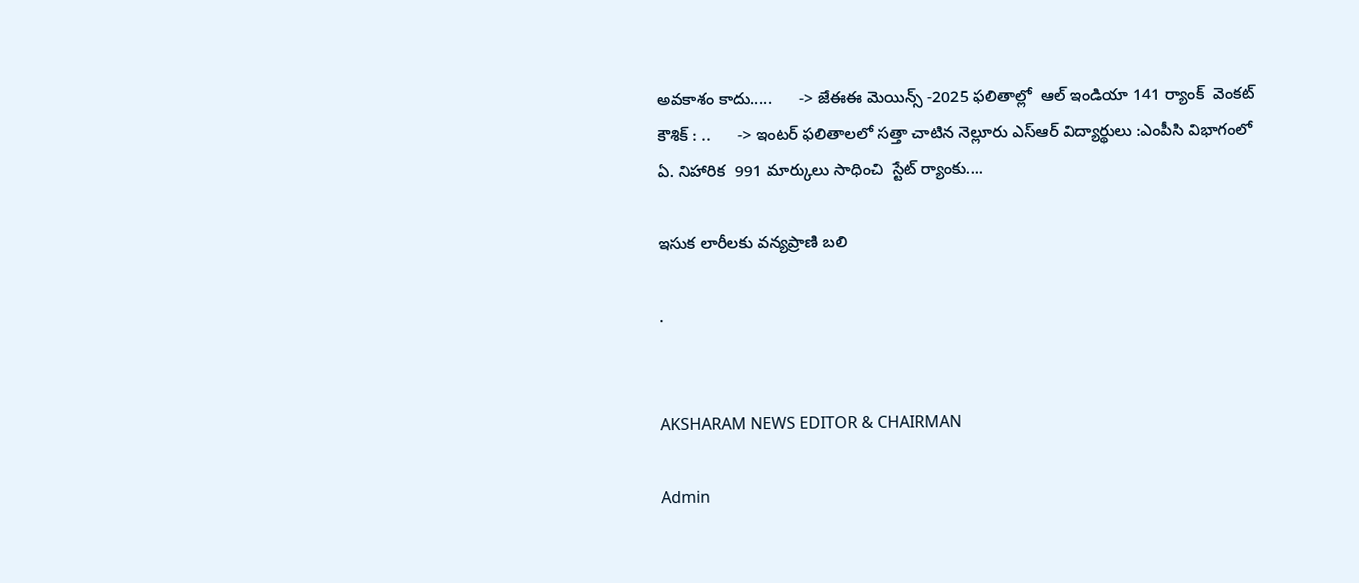అవకాశం కాదు.....      -> జేఈఈ మెయిన్స్ -2025 ఫలితాల్లో  ఆల్ ఇండియా 141 ర్యాంక్  వెంకట్ కౌశిక్ : ..      -> ఇంటర్ ఫలితాలలో సత్తా చాటిన నెల్లూరు ఎస్ఆర్ విద్యార్థులు :ఎంపీసి విభాగంలో ఏ. నిహారిక  991 మార్కులు సాధించి  స్టేట్ ర్యాంకు....

ఇసుక లారీలకు వన్యప్రాణి బలి

.


AKSHARAM NEWS EDITOR & CHAIRMAN

Admin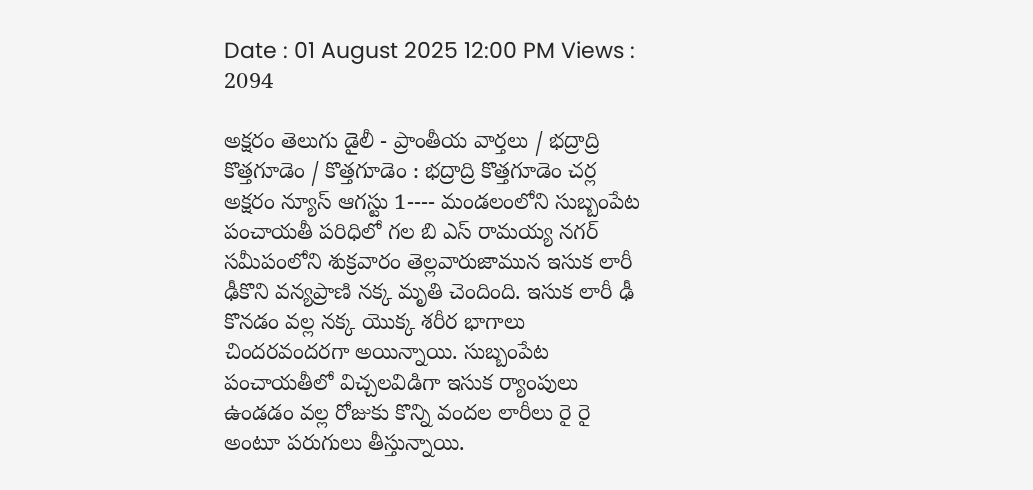Date : 01 August 2025 12:00 PM Views : 2094

అక్షరం తెలుగు డైలీ - ప్రాంతీయ వార్తలు / భద్రాద్రి కొత్తగూడెం / కొత్తగూడెం : భద్రాద్రి కొత్తగూడెం చర్ల అక్షరం న్యూస్ ఆగస్టు 1---- మండలంలోని సుబ్బంపేట పంచాయతీ పరిధిలో గల బి ఎస్ రామయ్య నగర్ సమీపంలోని శుక్రవారం తెల్లవారుజామున ఇసుక లారీ ఢీకొని వన్యప్రాణి నక్క మృతి చెందింది. ఇసుక లారీ ఢీ కొనడం వల్ల నక్క యొక్క శరీర భాగాలు చిందరవందరగా అయిన్నాయి. సుబ్బంపేట పంచాయతీలో విచ్చలవిడిగా ఇసుక ర్యాంపులు ఉండడం వల్ల రోజుకు కొన్ని వందల లారీలు రై రై అంటూ పరుగులు తీస్తున్నాయి.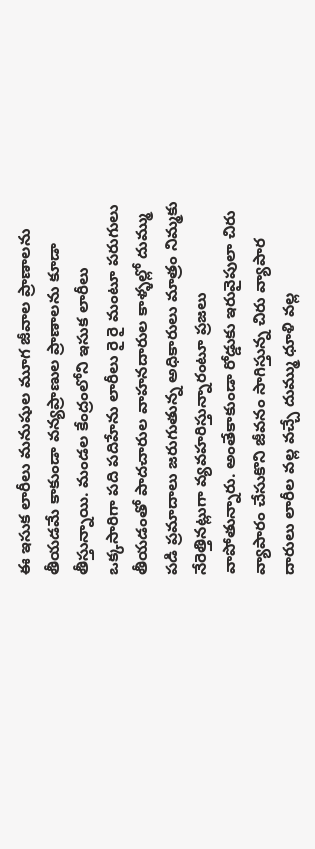ఈ ఇసుక లారీలు మనుషుల మూగ జీవాల ప్రాణాలను తీయడమే కాకుండా వన్యప్రాణుల ప్రాణాలను కూడా తీస్తున్నాయి. మండల కేంద్రంలోని ఇసుక లారీలు ఒక్కసారిగా పది పదిహేను లారీలు రై రై మంటూ పరుగులు తీయడంతో పాదచారుల వాహనదారుల కాళ్ళల్లో దుమ్ము పడి ప్రమాదాలు జరుగుతున్న అధికారులు మాత్రం నిమ్మకు నేరెత్తినట్లుగా వ్యవహరిస్తున్నారంటూ ప్రజలు వాపోతున్నారు. అంతేకాకుండా రోడ్డుకు ఇరువైపులా చిరు వ్యాపారం చేసుకొని జీవనం సాగిస్తున్న చిరు వ్యాపార దారులు లారీల వల్ల వచ్చే దుమ్ము ధూళి వల్ల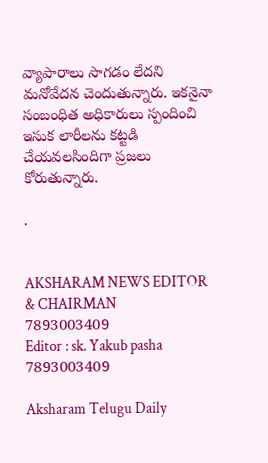వ్యాపారాలు సాగడం లేదని మనోవేదన చెందుతున్నారు. ఇకనైనా సంబంధిత అధికారులు స్పందించి ఇసుక లారీలను కట్టడి చేయవలసిందిగా ప్రజలు కోరుతున్నారు.

.


AKSHARAM NEWS EDITOR & CHAIRMAN
7893003409
Editor : sk. Yakub pasha 7893003409

Aksharam Telugu Daily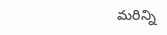మరిన్ని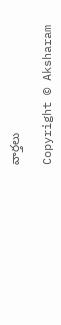వార్తలు

Copyright © Aksharam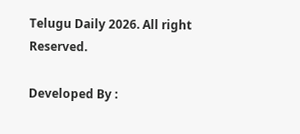Telugu Daily 2026. All right Reserved.

Developed By :